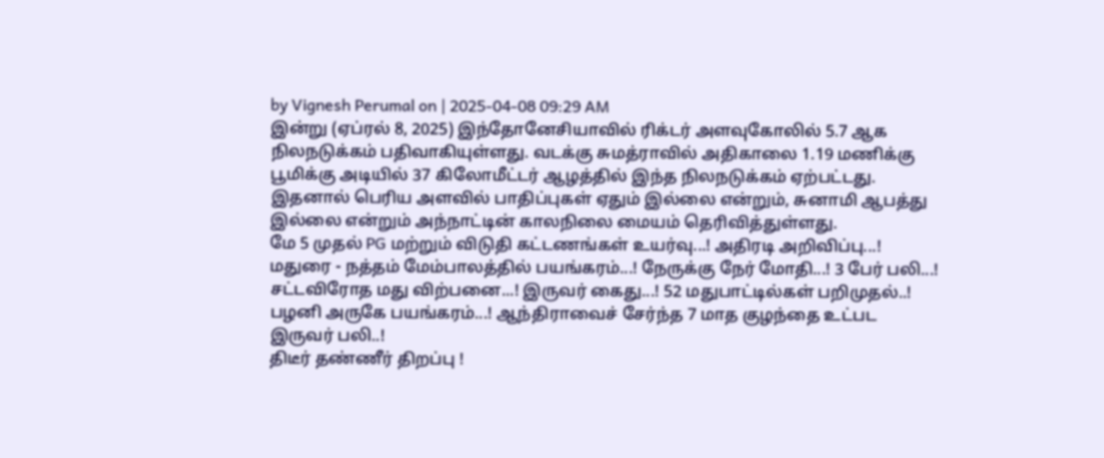by Vignesh Perumal on | 2025-04-08 09:29 AM
இன்று (ஏப்ரல் 8, 2025) இந்தோனேசியாவில் ரிக்டர் அளவுகோலில் 5.7 ஆக நிலநடுக்கம் பதிவாகியுள்ளது. வடக்கு சுமத்ராவில் அதிகாலை 1.19 மணிக்கு பூமிக்கு அடியில் 37 கிலோமீட்டர் ஆழத்தில் இந்த நிலநடுக்கம் ஏற்பட்டது. இதனால் பெரிய அளவில் பாதிப்புகள் ஏதும் இல்லை என்றும், சுனாமி ஆபத்து இல்லை என்றும் அந்நாட்டின் காலநிலை மையம் தெரிவித்துள்ளது.
மே 5 முதல் PG மற்றும் விடுதி கட்டணங்கள் உயர்வு...! அதிரடி அறிவிப்பு...!
மதுரை - நத்தம் மேம்பாலத்தில் பயங்கரம்...! நேருக்கு நேர் மோதி...! 3 பேர் பலி...!
சட்டவிரோத மது விற்பனை...! இருவர் கைது...! 52 மதுபாட்டில்கள் பறிமுதல்..!
பழனி அருகே பயங்கரம்...! ஆந்திராவைச் சேர்ந்த 7 மாத குழந்தை உட்பட இருவர் பலி..!
திடீர் தண்ணீர் திறப்பு !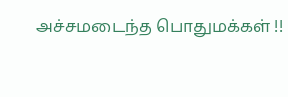அச்சமடைந்த பொதுமக்கள் !!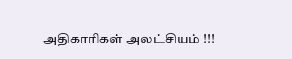அதிகாரிகள் அலட்சியம் !!!